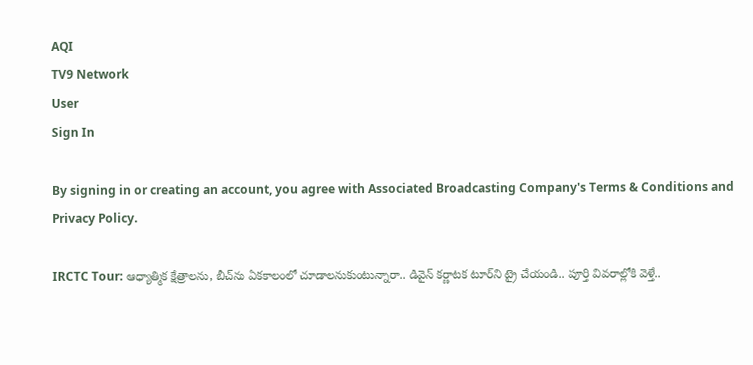AQI
TV9 Network
User
Sign In

By signing in or creating an account, you agree with Associated Broadcasting Company's Terms & Conditions and Privacy Policy.

IRCTC Tour: ఆధ్యాత్మిక క్షేత్రాలను, బీచ్‌ను ఏకకాలంలో చూడాలనుకుంటున్నారా.. డివైన్ కర్ణాటక టూర్‌ని ట్రై చేయండి.. పూర్తి వివరాల్లోకి వెళ్తే..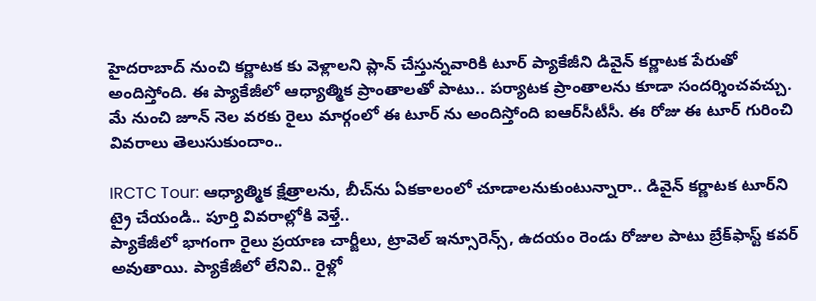హైదరాబాద్ నుంచి కర్ణాటక కు వెళ్లాలని ప్లాన్ చేస్తున్నవారికి టూర్ ప్యాకేజీని డివైన్ కర్ణాటక పేరుతో అందిస్తోంది. ఈ ప్యాకేజీలో ఆధ్యాత్మిక ప్రాంతాలతో పాటు.. పర్యాటక ప్రాంతాలను కూడా సందర్శించవచ్చు. మే నుంచి జూన్ నెల వరకు రైలు మార్గంలో ఈ టూర్ ను అందిస్తోంది ఐఆర్‌సీటీసీ. ఈ రోజు ఈ టూర్ గురించి వివరాలు తెలుసుకుందాం..

IRCTC Tour: ఆధ్యాత్మిక క్షేత్రాలను, బీచ్‌ను ఏకకాలంలో చూడాలనుకుంటున్నారా.. డివైన్ కర్ణాటక టూర్‌ని ట్రై చేయండి.. పూర్తి వివరాల్లోకి వెళ్తే..
ప్యాకేజీలో భాగంగా రైలు ప్రయాణ చార్జీలు, ట్రావెల్ ఇన్సూరెన్స్, ఉదయం రెండు రోజుల పాటు బ్రేక్‌ఫాస్ట్ కవర్ అవుతాయి. ప్యాకేజీలో లేనివి.. రైళ్లో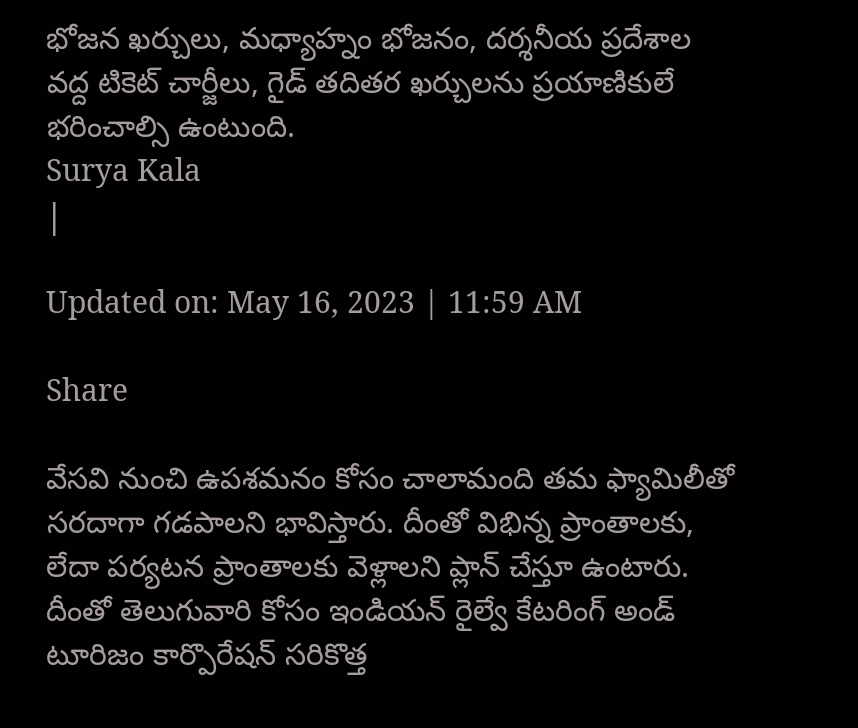భోజన ఖర్చులు, మధ్యాహ్నం భోజనం, దర్శనీయ ప్రదేశాల వద్ద టికెట్ చార్జీలు, గైడ్ తదితర ఖర్చులను ప్రయాణికులే భరించాల్సి ఉంటుంది.
Surya Kala
|

Updated on: May 16, 2023 | 11:59 AM

Share

వేసవి నుంచి ఉపశమనం కోసం చాలామంది తమ ఫ్యామిలీతో సరదాగా గడపాలని భావిస్తారు. దీంతో విభిన్న ప్రాంతాలకు, లేదా పర్యటన ప్రాంతాలకు వెళ్లాలని ప్లాన్ చేస్తూ ఉంటారు. దీంతో తెలుగువారి కోసం ఇండియన్ రైల్వే కేటరింగ్ అండ్ టూరిజం కార్పొరేషన్ సరికొత్త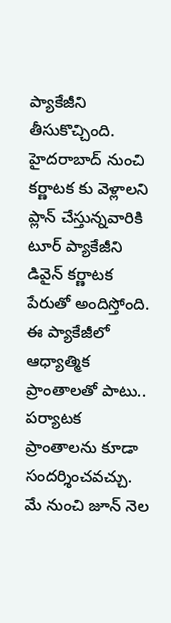ప్యాకేజీని తీసుకొచ్చింది. హైదరాబాద్ నుంచి కర్ణాటక కు వెళ్లాలని ప్లాన్ చేస్తున్నవారికి టూర్ ప్యాకేజీని డివైన్ కర్ణాటక పేరుతో అందిస్తోంది. ఈ ప్యాకేజీలో ఆధ్యాత్మిక ప్రాంతాలతో పాటు.. పర్యాటక ప్రాంతాలను కూడా సందర్శించవచ్చు. మే నుంచి జూన్ నెల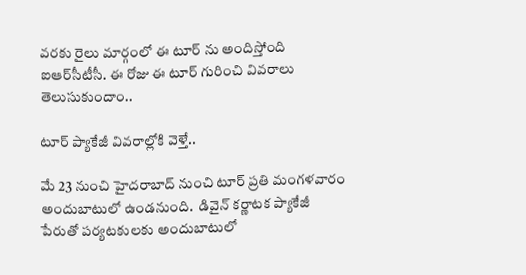వరకు రైలు మార్గంలో ఈ టూర్ ను అందిస్తోంది ఐఆర్‌సీటీసీ. ఈ రోజు ఈ టూర్ గురించి వివరాలు తెలుసుకుందాం..

టూర్ ప్యాకేజీ వివరాల్లోకి వెళ్తే..

మే 23 నుంచి హైదరాబాద్ నుంచి టూర్ ప్రతి మంగళవారం అందుబాటులో ఉండనుంది.  డివైన్ కర్ణాటక ప్యాకేజీ పేరుతో పర్యటకులకు అందుబాటులో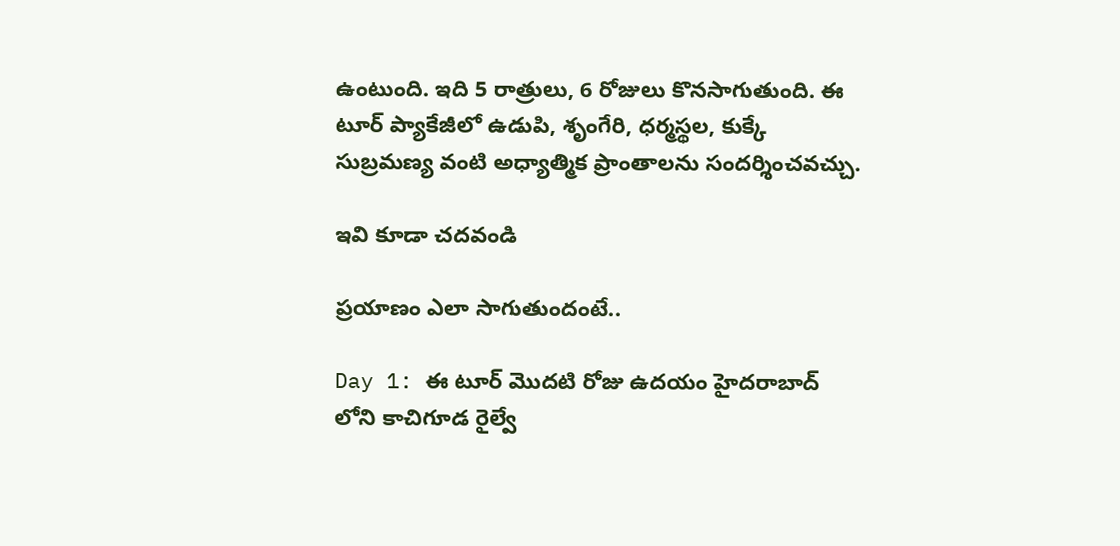ఉంటుంది. ఇది 5 రాత్రులు, 6 రోజులు కొనసాగుతుంది. ఈ టూర్ ప్యాకేజీలో ఉడుపి, శృంగేరి, ధర్మస్థల, కుక్కే సుబ్రమణ్య వంటి అధ్యాత్మిక ప్రాంతాలను సందర్శించవచ్చు.

ఇవి కూడా చదవండి

ప్రయాణం ఎలా సాగుతుందంటే..

Day 1: ఈ టూర్ మొదటి రోజు ఉదయం హైదరాబాద్‌ లోని కాచిగూడ రైల్వే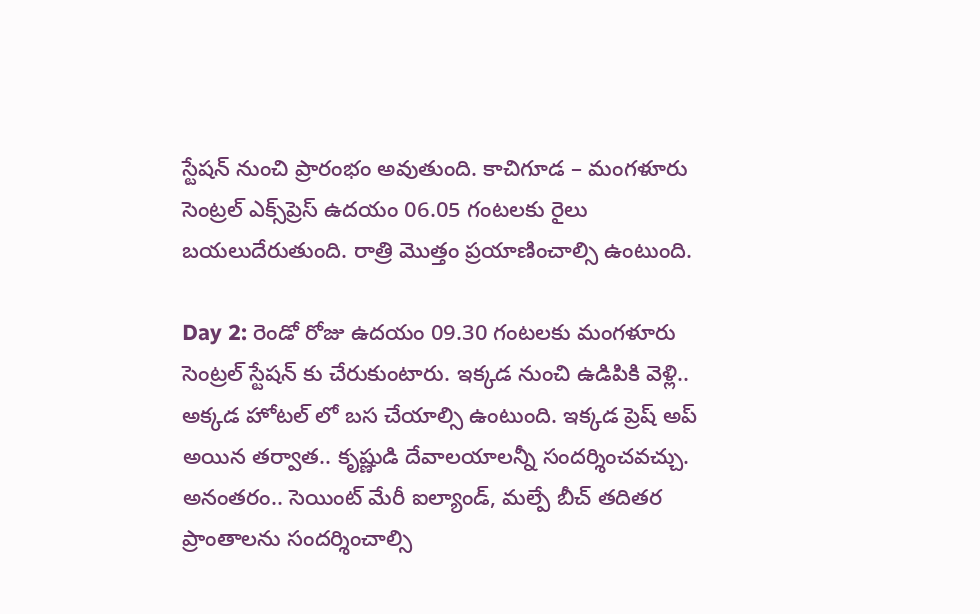స్టేషన్ నుంచి ప్రారంభం అవుతుంది. కాచిగూడ – మంగళూరు సెంట్రల్ ఎక్స్‌ప్రెస్ ఉదయం 06.05 గంట‌ల‌కు రైలు బయలుదేరుతుంది. రాత్రి మొత్తం ప్రయాణించాల్సి ఉంటుంది.

Day 2: రెండో రోజు ఉదయం 09.30 గంటలకు మంగళూరు సెంట్రల్ స్టేషన్ కు చేరుకుంటారు. ఇక్కడ నుంచి ఉడిపికి వెళ్లి.. అక్కడ హోటల్ లో బస చేయాల్సి ఉంటుంది. ఇక్కడ ప్రెష్ అప్ అయిన తర్వాత.. కృష్ణుడి దేవాలయాలన్నీ సందర్శించవచ్చు. అనంతరం.. సెయింట్ మేరీ ఐల్యాండ్, మల్పే బీచ్ త‌దిత‌ర ప్రాంతాల‌ను సందర్శించాల్సి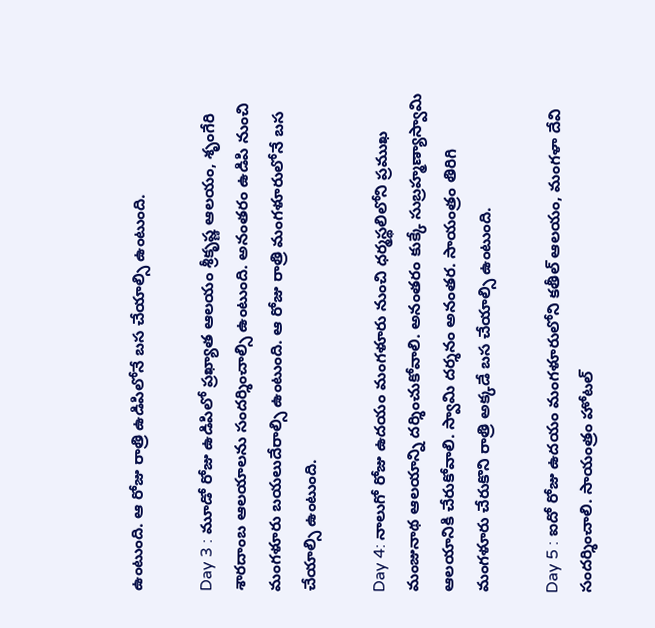ఉంటుంది. ఆ రోజు రాత్రి ఉడిపిలోనే బస చేయాల్సి ఉంటుంది.

Day 3 : మూడో రోజు ఉడిపిలో ప్రఖ్యాత ఆలయం శ్రీకృష్ణ ఆలయం, శృంగేరి శారదాంబ ఆలయాలను సందర్శించాల్సి ఉంటుంది. అనంతరం ఉడిపి నుంచి మంగళూరు బయలుదేరాల్సి ఉంటుంది. ఆ రోజు రాత్రి మంగళూరులోనే బస చేయాల్సి ఉంటుంది.

Day 4: నాలుగో రోజు ఉదయం మంగళూరు నుంచి ధర్మస్థలిలోని ప్రముఖ మంజునాథ ఆలయాన్ని దర్శించుకోవాలి. అనంతరం కుక్కే సుబ్రహ్మణ్యాస్వామి ఆలయానికి చేరుకోవాలి. స్వామి దర్శనం అనంతర. సాయంత్రం తిరిగి మంగళూరు చేరుకొని రాత్రి అక్కడే బస చేయాల్సి ఉంటుంది.

Day 5 : ఐదో రోజు ఉదయం మంగళూరులోని కతీల్ ఆలయం, మంగళా దేవి సందర్శించాలి. సాయంత్రం హోటల్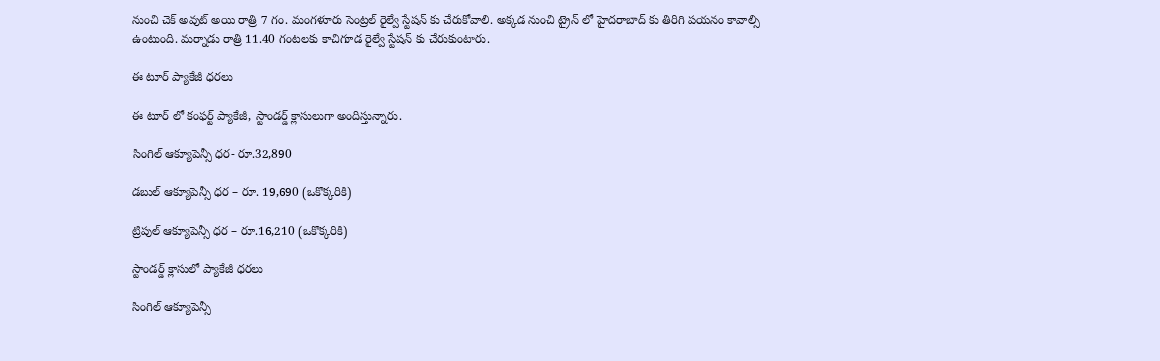నుంచి చెక్ అవుట్ అయి రాత్రి 7 గం. మంగళూరు సెంట్రల్ రైల్వే స్టేషన్ కు చేరుకోవాలి. అక్కడ నుంచి ట్రైన్ లో హైదరాబాద్ కు తిరిగి పయనం కావాల్సి ఉంటుంది. మర్నాడు రాత్రి 11.40 గంటలకు కాచిగూడ రైల్వే స్టేషన్ కు చేరుకుంటారు.

ఈ టూర్ ప్యాకేజీ ధరలు

ఈ టూర్ లో కంఫర్ట్ ప్యాకేజీ, స్టాండర్డ్ క్లాసులుగా అందిస్తున్నారు.

సింగిల్ ఆక్యూపెన్సీ ధర- రూ.32,890

డబుల్ ఆక్యూపెన్సీ ధర – రూ. 19,690 (ఒకొక్కరికి)

ట్రిపుల్ ఆక్యూపెన్సీ ధర – రూ.16,210 (ఒకొక్కరికి)

స్టాండర్డ్ క్లాసులో ప్యాకేజీ ధరలు

సింగిల్ ఆక్యూపెన్సీ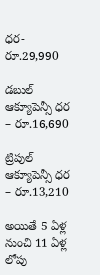ధర- రూ.29,990

డబుల్ ఆక్యూపెన్సీ ధర – రూ.16,690

ట్రిపుల్ ఆక్యూపెన్సీ ధర – రూ.13,210

అయితే 5 ఏళ్ల నుంచి 11 ఏళ్ల లోపు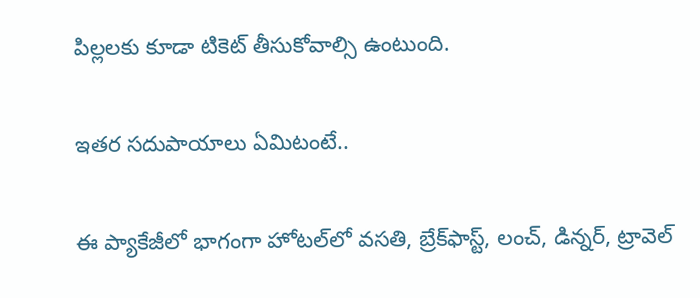పిల్లలకు కూడా టికెట్ తీసుకోవాల్సి ఉంటుంది.

ఇతర సదుపాయాలు ఏమిటంటే..

ఈ ప్యాకేజీలో భాగంగా హోటల్‌లో వసతి, బ్రేక్‌ఫాస్ట్, లంచ్, డిన్నర్, ట్రావెల్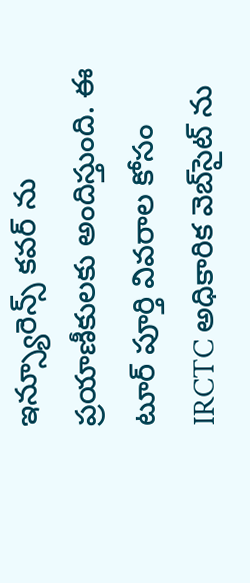ఇన్స్యూరెన్స్ కవర్ ను ప్రయాణీకులకు అందిస్తుంది. ఈ టూర్ పూర్తి వివరాల కోసం IRCTC అధికారిక వెబ్‌సైట్ ను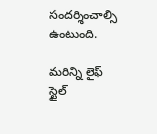సందర్శించాల్సి ఉంటుంది.

మరిన్ని లైఫ్ స్టైల్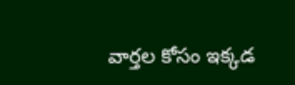వార్తల కోసం ఇక్కడ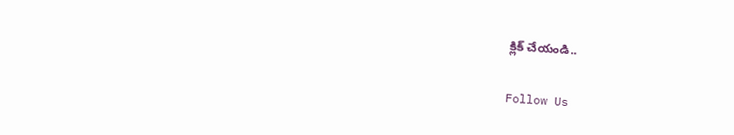క్లిక్ చేయండి..

Follow Us